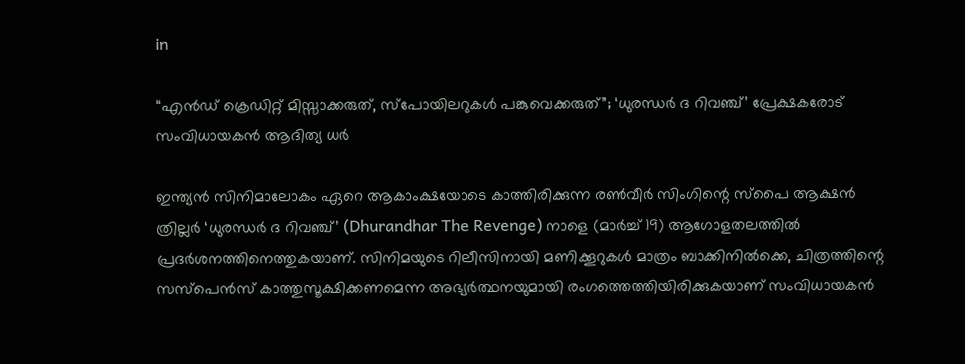in

“എൻഡ് ക്രെഡിറ്റ് മിസ്സാക്കരുത്, സ്പോയിലറുകൾ പങ്കുവെക്കരുത്”; ‘ധുരന്ധർ ദ റിവഞ്ച്’ പ്രേക്ഷകരോട് സംവിധായകൻ ആദിത്യ ധർ

ഇന്ത്യൻ സിനിമാലോകം ഏറെ ആകാംക്ഷയോടെ കാത്തിരിക്കുന്ന രൺവീർ സിംഗിന്റെ സ്പൈ ആക്ഷൻ ത്രില്ലർ ‘ധുരന്ധർ ദ റിവഞ്ച്’ (Dhurandhar The Revenge) നാളെ (മാർച്ച് 19) ആഗോളതലത്തിൽ പ്രദർശനത്തിനെത്തുകയാണ്. സിനിമയുടെ റിലീസിനായി മണിക്കൂറുകൾ മാത്രം ബാക്കിനിൽക്കെ, ചിത്രത്തിന്റെ സസ്പെൻസ് കാത്തുസൂക്ഷിക്കണമെന്ന അഭ്യർത്ഥനയുമായി രംഗത്തെത്തിയിരിക്കുകയാണ് സംവിധായകൻ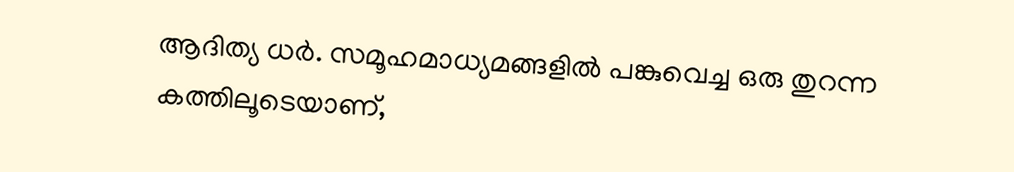ആദിത്യ ധർ. സമൂഹമാധ്യമങ്ങളിൽ പങ്കുവെച്ച ഒരു തുറന്ന കത്തിലൂടെയാണ്,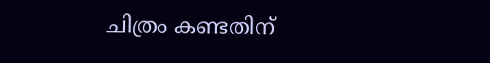ചിത്രം കണ്ടതിന്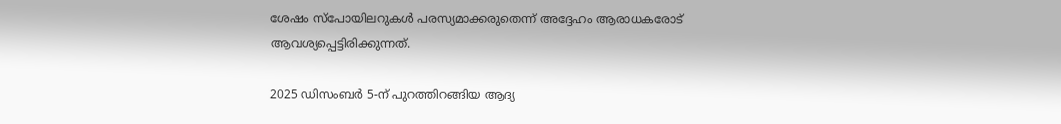ശേഷം സ്പോയിലറുകൾ പരസ്യമാക്കരുതെന്ന് അദ്ദേഹം ആരാധകരോട് ആവശ്യപ്പെട്ടിരിക്കുന്നത്.

2025 ഡിസംബർ 5-ന് പുറത്തിറങ്ങിയ ആദ്യ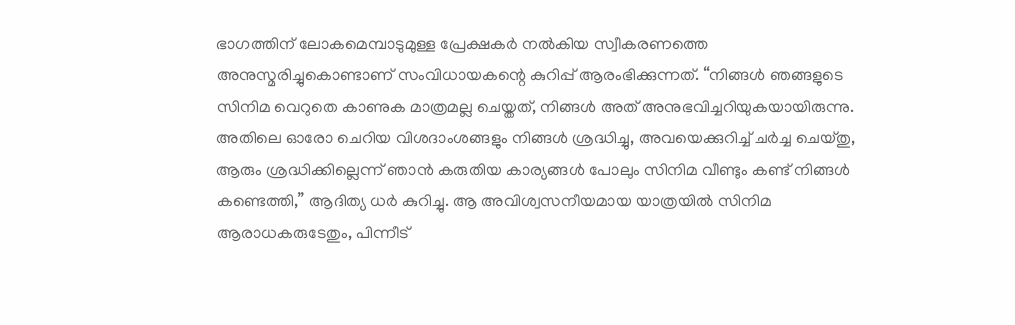ഭാഗത്തിന് ലോകമെമ്പാടുമുള്ള പ്രേക്ഷകർ നൽകിയ സ്വീകരണത്തെ അനുസ്മരിച്ചുകൊണ്ടാണ് സംവിധായകന്റെ കുറിപ്പ് ആരംഭിക്കുന്നത്. “നിങ്ങൾ ഞങ്ങളുടെ സിനിമ വെറുതെ കാണുക മാത്രമല്ല ചെയ്തത്, നിങ്ങൾ അത് അനുഭവിച്ചറിയുകയായിരുന്നു. അതിലെ ഓരോ ചെറിയ വിശദാംശങ്ങളും നിങ്ങൾ ശ്രദ്ധിച്ചു, അവയെക്കുറിച്ച് ചർച്ച ചെയ്തു, ആരും ശ്രദ്ധിക്കില്ലെന്ന് ഞാൻ കരുതിയ കാര്യങ്ങൾ പോലും സിനിമ വീണ്ടും കണ്ട് നിങ്ങൾ കണ്ടെത്തി,” ആദിത്യ ധർ കുറിച്ചു. ആ അവിശ്വസനീയമായ യാത്രയിൽ സിനിമ ആരാധകരുടേതും, പിന്നീട്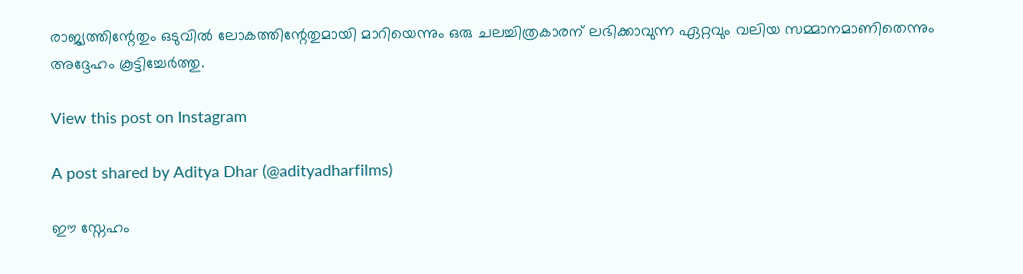രാജ്യത്തിന്റേതും ഒടുവിൽ ലോകത്തിന്റേതുമായി മാറിയെന്നും ഒരു ചലച്ചിത്രകാരന് ലഭിക്കാവുന്ന ഏറ്റവും വലിയ സമ്മാനമാണിതെന്നും അദ്ദേഹം കൂട്ടിച്ചേർത്തു.

View this post on Instagram

A post shared by Aditya Dhar (@adityadharfilms)

ഈ സ്നേഹം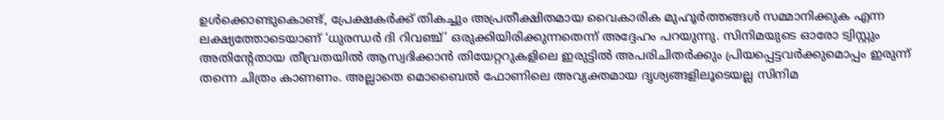ഉൾക്കൊണ്ടുകൊണ്ട്, പ്രേക്ഷകർക്ക് തികച്ചും അപ്രതീക്ഷിതമായ വൈകാരിക മുഹൂർത്തങ്ങൾ സമ്മാനിക്കുക എന്ന ലക്ഷ്യത്തോടെയാണ് ‘ധുരന്ധർ ദി റിവഞ്ച്’ ഒരുക്കിയിരിക്കുന്നതെന്ന് അദ്ദേഹം പറയുന്നു. സിനിമയുടെ ഓരോ ട്വിസ്റ്റും അതിന്റേതായ തീവ്രതയിൽ ആസ്വദിക്കാൻ തിയേറ്ററുകളിലെ ഇരുട്ടിൽ അപരിചിതർക്കും പ്രിയപ്പെട്ടവർക്കുമൊപ്പം ഇരുന്ന് തന്നെ ചിത്രം കാണണം. അല്ലാതെ മൊബൈൽ ഫോണിലെ അവ്യക്തമായ ദൃശ്യങ്ങളിലൂടെയല്ല സിനിമ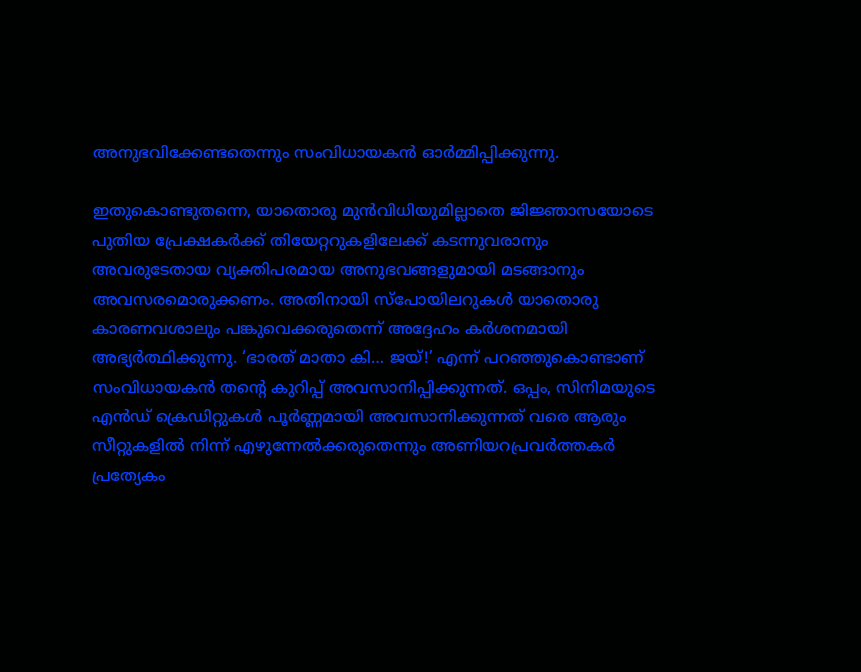അനുഭവിക്കേണ്ടതെന്നും സംവിധായകൻ ഓർമ്മിപ്പിക്കുന്നു.

ഇതുകൊണ്ടുതന്നെ, യാതൊരു മുൻവിധിയുമില്ലാതെ ജിജ്ഞാസയോടെ പുതിയ പ്രേക്ഷകർക്ക് തിയേറ്ററുകളിലേക്ക് കടന്നുവരാനും അവരുടേതായ വ്യക്തിപരമായ അനുഭവങ്ങളുമായി മടങ്ങാനും അവസരമൊരുക്കണം. അതിനായി സ്പോയിലറുകൾ യാതൊരു കാരണവശാലും പങ്കുവെക്കരുതെന്ന് അദ്ദേഹം കർശനമായി അഭ്യർത്ഥിക്കുന്നു. ‘ഭാരത് മാതാ കി… ജയ്!’ എന്ന് പറഞ്ഞുകൊണ്ടാണ് സംവിധായകൻ തന്റെ കുറിപ്പ് അവസാനിപ്പിക്കുന്നത്. ഒപ്പം, സിനിമയുടെ എൻഡ് ക്രെഡിറ്റുകൾ പൂർണ്ണമായി അവസാനിക്കുന്നത് വരെ ആരും സീറ്റുകളിൽ നിന്ന് എഴുന്നേൽക്കരുതെന്നും അണിയറപ്രവർത്തകർ പ്രത്യേകം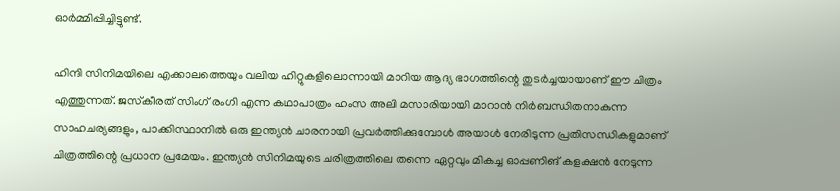ഓർമ്മിപ്പിച്ചിട്ടുണ്ട്.

ഹിന്ദി സിനിമയിലെ എക്കാലത്തെയും വലിയ ഹിറ്റുകളിലൊന്നായി മാറിയ ആദ്യ ഭാഗത്തിന്റെ തുടർച്ചയായാണ് ഈ ചിത്രം എത്തുന്നത്. ജസ്‌കീരത് സിംഗ് രംഗി എന്ന കഥാപാത്രം ഹംസ അലി മസാരിയായി മാറാൻ നിർബന്ധിതനാകുന്ന സാഹചര്യങ്ങളും, പാക്കിസ്ഥാനിൽ ഒരു ഇന്ത്യൻ ചാരനായി പ്രവർത്തിക്കുമ്പോൾ അയാൾ നേരിടുന്ന പ്രതിസന്ധികളുമാണ് ചിത്രത്തിന്റെ പ്രധാന പ്രമേയം. ഇന്ത്യൻ സിനിമയുടെ ചരിത്രത്തിലെ തന്നെ ഏറ്റവും മികച്ച ഓപ്പണിങ് കളക്ഷൻ നേടുന്ന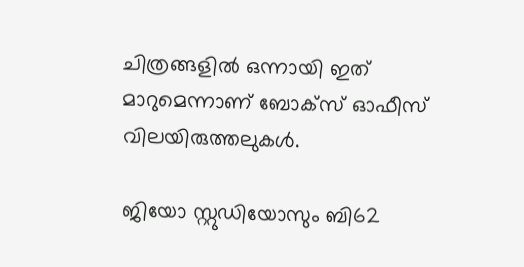ചിത്രങ്ങളിൽ ഒന്നായി ഇത് മാറുമെന്നാണ് ബോക്സ് ഓഫീസ് വിലയിരുത്തലുകൾ.

ജിയോ സ്റ്റുഡിയോസും ബി62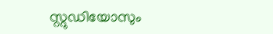സ്റ്റുഡിയോസും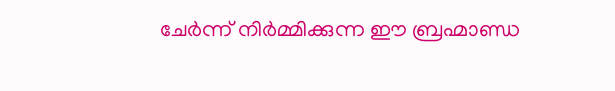ചേർന്ന് നിർമ്മിക്കുന്ന ഈ ബ്രഹ്മാണ്ഡ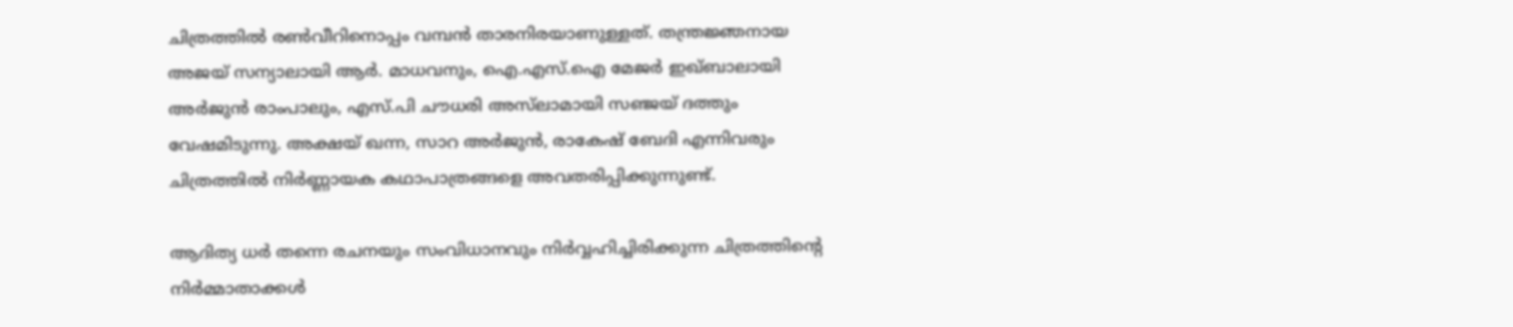ചിത്രത്തിൽ രൺവീറിനൊപ്പം വമ്പൻ താരനിരയാണുള്ളത്. തന്ത്രജ്ഞനായ അജയ് സന്യാലായി ആർ. മാധവനും, ഐ.എസ്.ഐ മേജർ ഇഖ്ബാലായി അർജുൻ രാംപാലും, എസ്.പി ചൗധരി അസ്‌ലാമായി സഞ്ജയ് ദത്തും വേഷമിടുന്നു. അക്ഷയ് ഖന്ന, സാറ അർജുൻ, രാകേഷ് ബേദി എന്നിവരും ചിത്രത്തിൽ നിർണ്ണായക കഥാപാത്രങ്ങളെ അവതരിപ്പിക്കുന്നുണ്ട്.

ആദിത്യ ധർ തന്നെ രചനയും സംവിധാനവും നിർവ്വഹിച്ചിരിക്കുന്ന ചിത്രത്തിന്റെ നിർമ്മാതാക്കൾ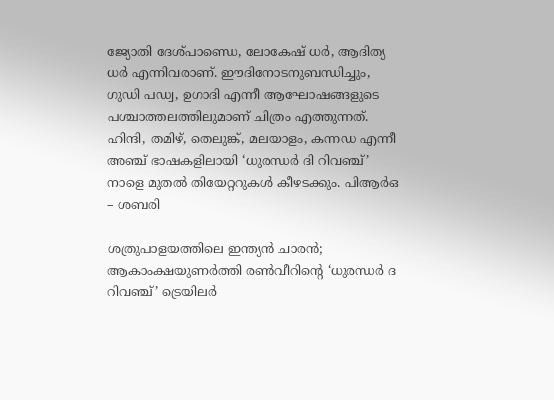ജ്യോതി ദേശ്പാണ്ഡെ, ലോകേഷ് ധർ, ആദിത്യ ധർ എന്നിവരാണ്. ഈദിനോടനുബന്ധിച്ചും, ഗുഡി പഡ്വ, ഉഗാദി എന്നീ ആഘോഷങ്ങളുടെ പശ്ചാത്തലത്തിലുമാണ് ചിത്രം എത്തുന്നത്. ഹിന്ദി, തമിഴ്, തെലുങ്ക്, മലയാളം, കന്നഡ എന്നീ അഞ്ച് ഭാഷകളിലായി ‘ധുരന്ധർ ദി റിവഞ്ച്’ നാളെ മുതൽ തിയേറ്ററുകൾ കീഴടക്കും. പിആർഒ – ശബരി

ശത്രുപാളയത്തിലെ ഇന്ത്യൻ ചാരൻ; ആകാംക്ഷയുണർത്തി രൺവീറിന്റെ ‘ധുരന്ധർ ദ റിവഞ്ച്’ ട്രെയിലർ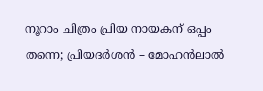നൂറാം ചിത്രം പ്രിയ നായകന് ഒപ്പം തന്നെ; പ്രിയദർശൻ – മോഹൻലാൽ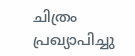ചിത്രം പ്രഖ്യാപിച്ചു